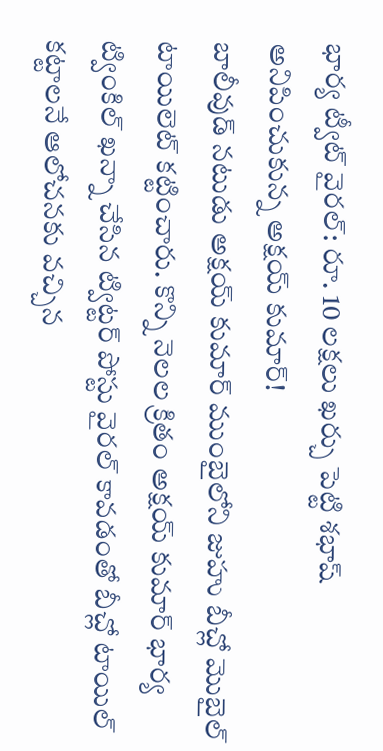భార్య ట్వీట్ వైరల్: రూ. 10 లక్షలు ఖర్చు పెట్టి శభాష్ అనిపించుకున్న అక్షయ్ కుమార్!
బాలీవుడ్ నటుడు అక్షయ్ కుమార్ ముంబైలోని జుహు బీచ్లో మొబైల్ టాయిలెట్ కట్టించారు. కొన్ని నెలల క్రితం అక్షయ్ కుమార్ భార్య ట్వింకిల్ ఖన్నా చేసిన ట్విట్టర్ పోస్టు వైరల్ కావడంతో బీచ్లో టాయిల్ కట్టాలనే ఆలోచనకు వచ్చిన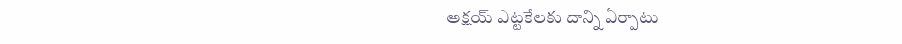అక్షయ్ ఎట్టకేలకు దాన్ని ఏర్పాటు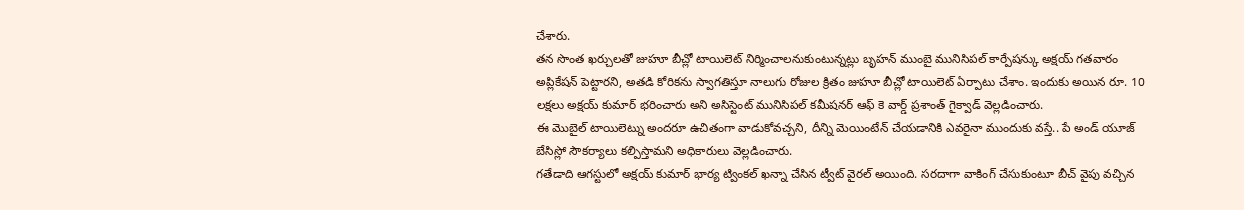చేశారు.
తన సొంత ఖర్చులతో జుహూ బీచ్లో టాయిలెట్ నిర్మించాలనుకుంటున్నట్లు బృహన్ ముంబై మునిసిపల్ కార్పేషన్కు అక్షయ్ గతవారం అప్లికేషన్ పెట్టారని, అతడి కోరికను స్వాగతిస్తూ నాలుగు రోజుల క్రితం జుహూ బీచ్లో టాయిలెట్ ఏర్పాటు చేశాం. ఇందుకు అయిన రూ. 10 లక్షలు అక్షయ్ కుమార్ భరించారు అని అసిస్టెంట్ మునిసిపల్ కమీషనర్ ఆఫ్ కె వార్డ్ ప్రశాంత్ గైక్వాడ్ వెల్లడించారు.
ఈ మొబైల్ టాయిలెట్ను అందరూ ఉచితంగా వాడుకోవచ్చని, దీన్ని మెయింటేన్ చేయడానికి ఎవరైనా ముందుకు వస్తే.. పే అండ్ యూజ్ బేసిస్లో సౌకర్యాలు కల్పిస్తామని అధికారులు వెల్లడించారు.
గతేడాది ఆగస్టులో అక్షయ్ కుమార్ భార్య ట్వింకల్ ఖన్నా చేసిన ట్వీట్ వైరల్ అయింది. సరదాగా వాకింగ్ చేసుకుంటూ బీచ్ వైపు వచ్చిన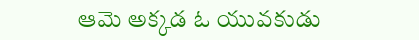ఆమె అక్కడ ఓ యువకుడు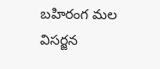బహిరంగ మల విసర్జన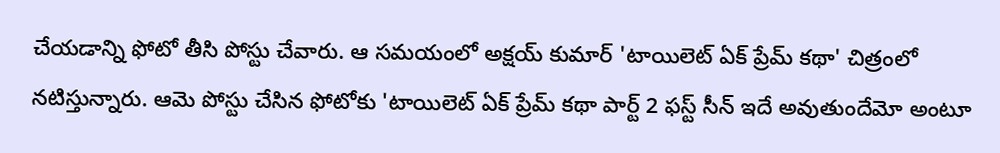చేయడాన్ని ఫోటో తీసి పోస్టు చేవారు. ఆ సమయంలో అక్షయ్ కుమార్ 'టాయిలెట్ ఏక్ ప్రేమ్ కథా' చిత్రంలో నటిస్తున్నారు. ఆమె పోస్టు చేసిన ఫోటోకు 'టాయిలెట్ ఏక్ ప్రేమ్ కథా పార్ట్ 2 ఫస్ట్ సీన్ ఇదే అవుతుందేమో అంటూ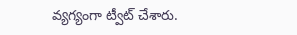వ్యగ్యంగా ట్వీట్ చేశారు.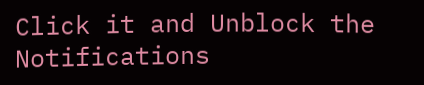Click it and Unblock the Notifications